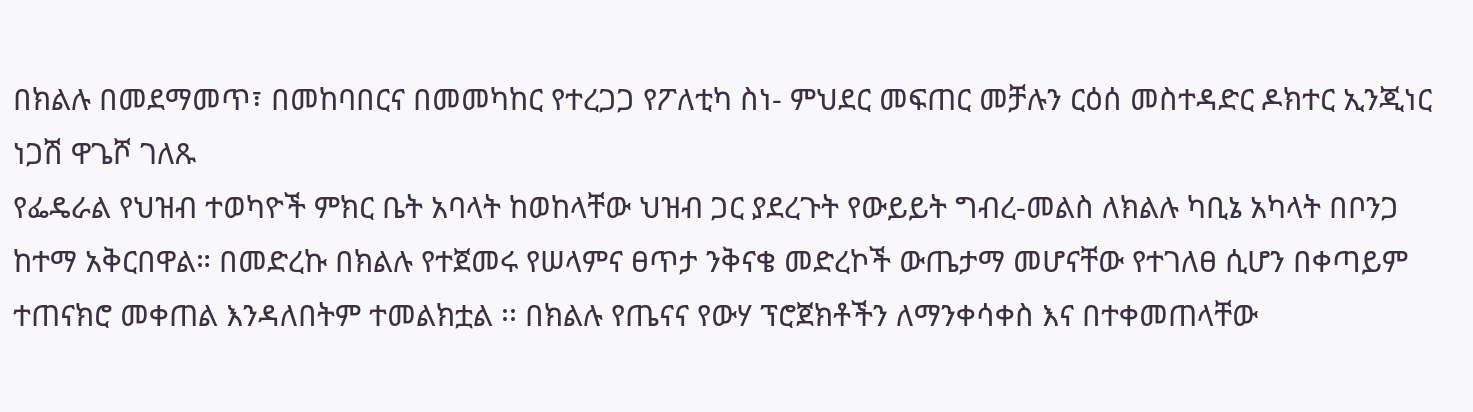በክልሉ በመደማመጥ፣ በመከባበርና በመመካከር የተረጋጋ የፖለቲካ ስነ- ምህደር መፍጠር መቻሉን ርዕሰ መስተዳድር ዶክተር ኢንጂነር ነጋሽ ዋጌሾ ገለጹ
የፌዴራል የህዝብ ተወካዮች ምክር ቤት አባላት ከወከላቸው ህዝብ ጋር ያደረጉት የውይይት ግብረ-መልስ ለክልሉ ካቢኔ አካላት በቦንጋ ከተማ አቅርበዋል። በመድረኩ በክልሉ የተጀመሩ የሠላምና ፀጥታ ንቅናቄ መድረኮች ውጤታማ መሆናቸው የተገለፀ ሲሆን በቀጣይም ተጠናክሮ መቀጠል እንዳለበትም ተመልክቷል ፡፡ በክልሉ የጤናና የውሃ ፕሮጀክቶችን ለማንቀሳቀስ እና በተቀመጠላቸው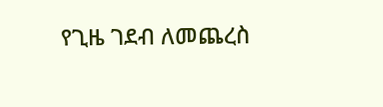የጊዜ ገደብ ለመጨረስ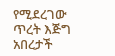የሚደረገው ጥረት እጅግ አበረታች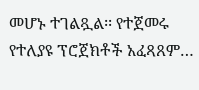መሆኑ ተገልጿል፡፡ የተጀመሩ የተለያዩ ፕሮጀክቶች አፈጻጸም…